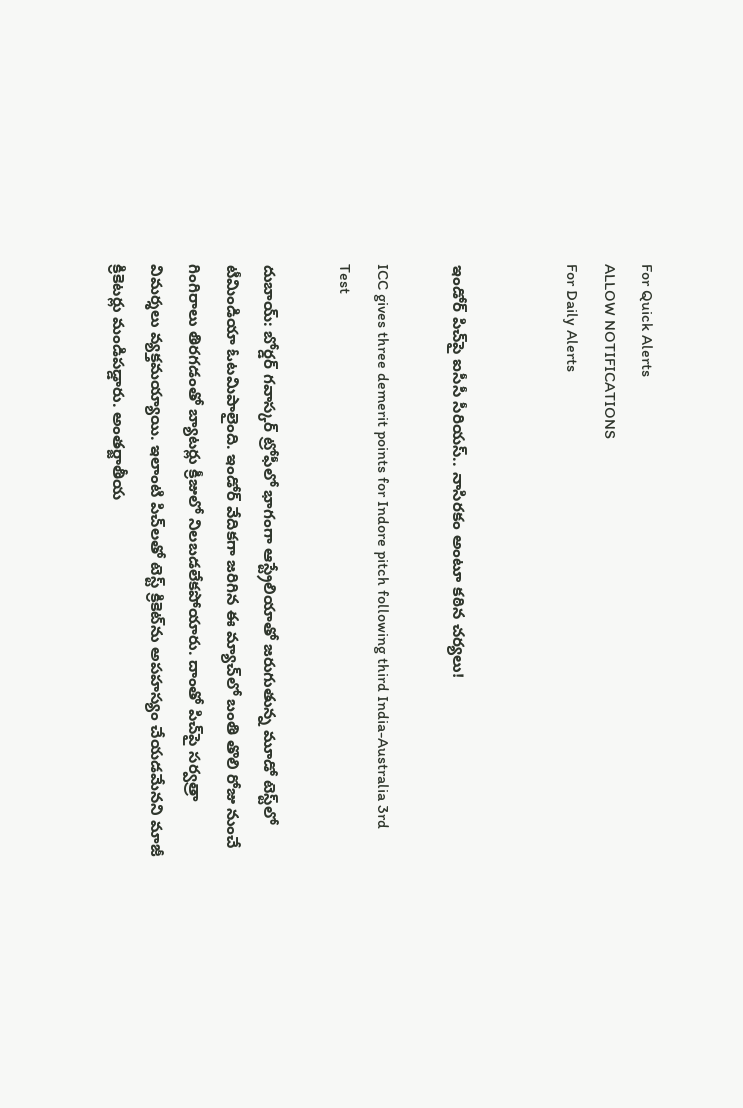For Quick Alerts
ALLOW NOTIFICATIONS
For Daily Alerts


ఇండోర్ పిచ్‌పై ఐసీసీ సీరియస్.. నాసిరకం అంటూ కఠిన చర్యలు!

ICC gives three demerit points for Indore pitch following third India-Australia 3rd Test

దుబాయ్: బోర్డర్ గవాస్కర్ ట్రోఫీలో భాగంగా ఆస్ట్రేలియాతో జరుగుతున్న మూడో టెస్ట్‌లో టీమిండియా ఓటమిపాలైంది. ఇండోర్ వేదికగా జరిగిన ఈ మ్యాచ్‌లో బంతి తొలి రోజు నుంచే గింగిరాలు తిరగడంతో బ్యాటర్లు క్రీజులో నిలబడలేకపోయారు. దాంతో పిచ్‌పై సర్వత్రా విమర్శలు వ్యక్తమయ్యాయి. ఇలాంటి పిచ్‌లతో టెస్ట్ క్రికెట్‌ను అపహస్యం చేయడమేనని మాజీ క్రికెటర్లు మండిపడ్డారు. అంతర్జాతీయ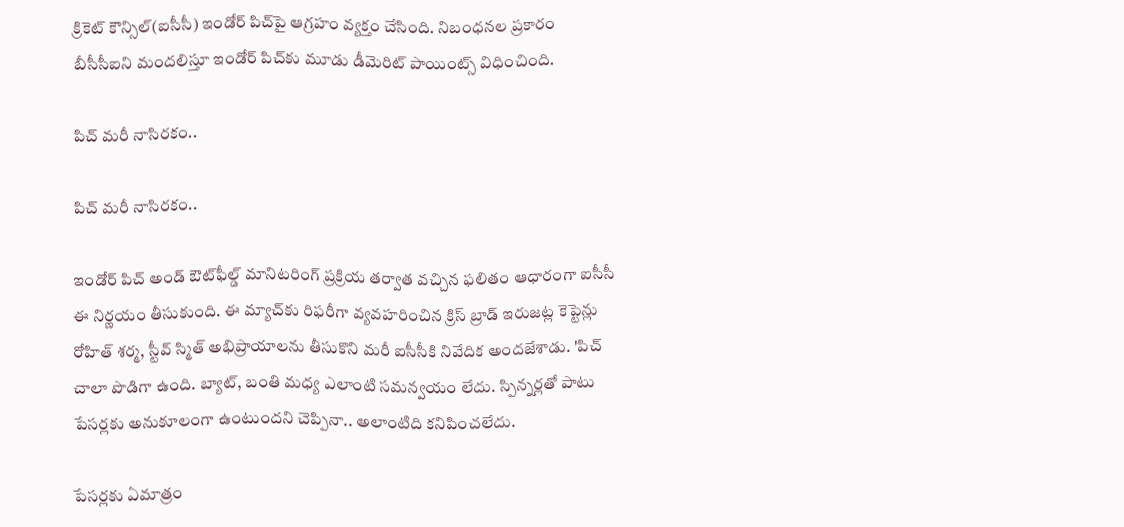క్రికెట్ కౌన్సిల్(ఐసీసీ) ఇండోర్ పిచ్‌పై ఆగ్రహం వ్యక్తం చేసింది. నిబంధనల ప్రకారం బీసీసీఐని మందలిస్తూ ఇండోర్ పిచ్‌కు మూడు డీమెరిట్ పాయింట్స్ విధించింది.

పిచ్ మరీ నాసిరకం..

పిచ్ మరీ నాసిరకం..

ఇండోర్ పిచ్ అండ్ ఔట్‌ఫీల్డ్‌ మానిటరింగ్ ప్రక్రియ తర్వాత వచ్చిన ఫలితం ఆధారంగా ఐసీసీ ఈ నిర్ణయం తీసుకుంది. ఈ మ్యాచ్‌కు రిఫరీగా వ్యవహరించిన క్రిస్‌ బ్రాడ్‌ ఇరుజట్ల కెప్టెన్లు రోహిత్‌ శర్మ, స్టీవ్‌ స్మిత్‌ అభిప్రాయాలను తీసుకొని మరీ ఐసీసీకి నివేదిక అందజేశాడు. 'పిచ్‌ చాలా పొడిగా ఉంది. బ్యాట్, బంతి మధ్య ఎలాంటి సమన్వయం లేదు. స్పిన్నర్లతో పాటు పేసర్లకు అనుకూలంగా ఉంటుందని చెప్పినా.. అలాంటిది కనిపించలేదు.

పేసర్లకు ఏమాత్రం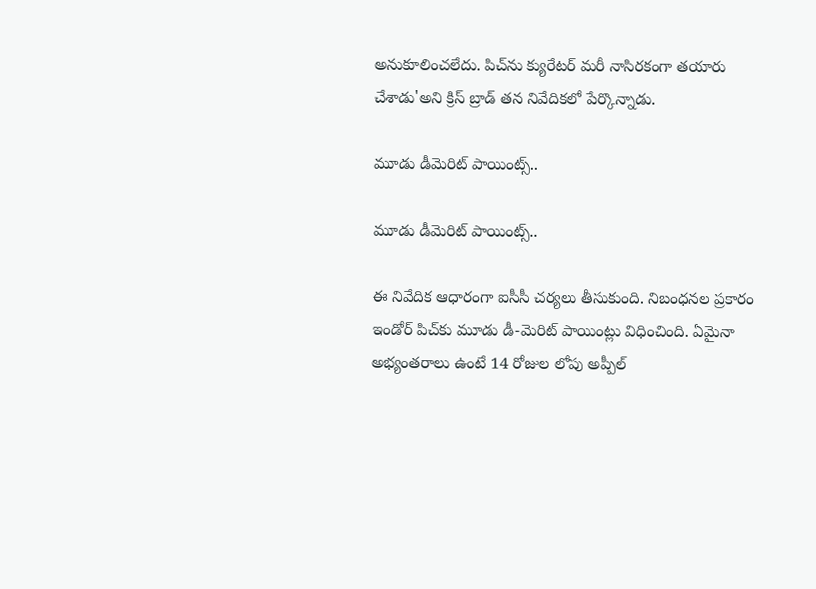అనుకూలించలేదు. పిచ్‌ను క్యురేటర్ మరీ నాసిరకంగా తయారు చేశాడు'అని క్రిస్ బ్రాడ్ తన నివేదికలో పేర్కొన్నాడు.

మూడు డీమెరిట్ పాయింట్స్..

మూడు డీమెరిట్ పాయింట్స్..

ఈ నివేదిక ఆధారంగా ఐసీసీ చర్యలు తీసుకుంది. నిబంధనల ప్రకారం ఇండోర్ పిచ్‌కు మూడు డీ-మెరిట్ పాయింట్లు విధించింది. ఏమైనా అభ్యంతరాలు ఉంటే 14 రోజుల లోపు అప్పీల్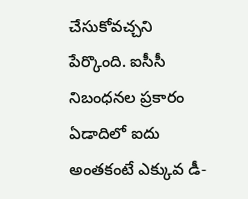చేసుకోవచ్చని పేర్కొంది. ఐసీసీ నిబంధనల ప్రకారం ఏడాదిలో ఐదు అంతకంటే ఎక్కువ డీ-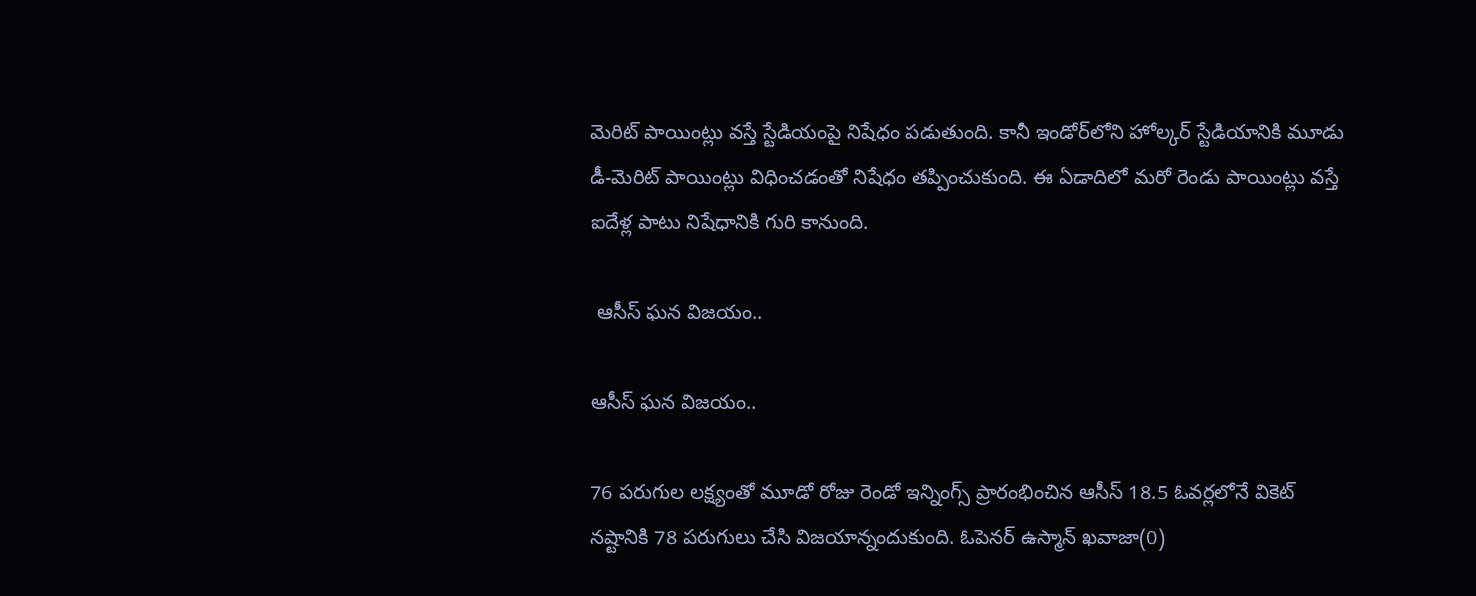మెరిట్‌ పాయింట్లు వస్తే స్టేడియంపై నిషేధం పడుతుంది. కానీ ఇండోర్‌లోని హోల్కర్‌ స్టేడియానికి మూడు డీ-మెరిట్‌ పాయింట్లు విధించడంతో నిషేధం తప్పించుకుంది. ఈ ఏడాదిలో మరో రెండు పాయింట్లు వస్తే ఐదేళ్ల పాటు నిషేధానికి గురి కానుంది.

 ఆసీస్ ఘన విజయం..

ఆసీస్ ఘన విజయం..

76 పరుగుల లక్ష్యంతో మూడో రోజు రెండో ఇన్నింగ్స్ ప్రారంభించిన ఆసీస్ 18.5 ఓవర్లలోనే వికెట్ నష్టానికి 78 పరుగులు చేసి విజయాన్నందుకుంది. ఓపెనర్ ఉస్మాన్ ఖవాజా(0)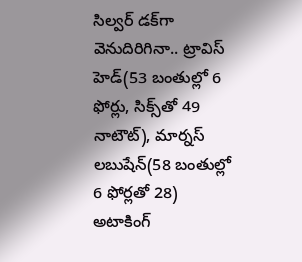సిల్వర్ డక్‌గా వెనుదిరిగినా.. ట్రావిస్ హెడ్(53 బంతుల్లో 6 ఫోర్లు, సిక్స్‌తో 49 నాటౌట్), మార్నస్ లబుషేన్(58 బంతుల్లో 6 ఫోర్లతో 28) అటాకింగ్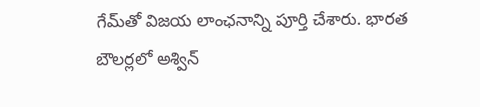గేమ్‌తో విజయ లాంఛనాన్ని పూర్తి చేశారు. భారత బౌలర్లలో అశ్విన్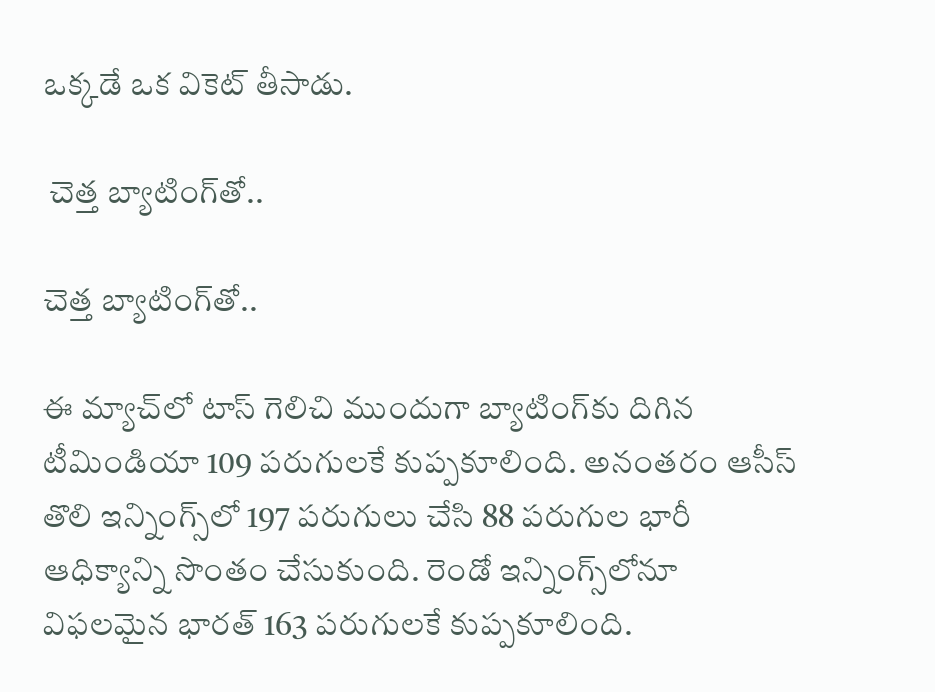ఒక్కడే ఒక వికెట్ తీసాడు.

 చెత్త బ్యాటింగ్‌తో..

చెత్త బ్యాటింగ్‌తో..

ఈ మ్యాచ్‌లో టాస్ గెలిచి ముందుగా బ్యాటింగ్‌‌కు దిగిన టీమిండియా 109 పరుగులకే కుప్పకూలింది. అనంతరం ఆసీస్ తొలి ఇన్నింగ్స్‌లో 197 పరుగులు చేసి 88 పరుగుల భారీ ఆధిక్యాన్ని సొంతం చేసుకుంది. రెండో ఇన్నింగ్స్‌లోనూ విఫలమైన భారత్ 163 పరుగులకే కుప్పకూలింది.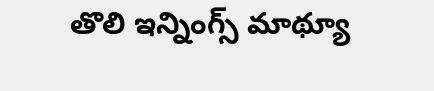తొలి ఇన్నింగ్స్ మాథ్యూ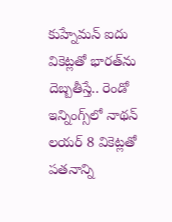కుహ్నేమన్ ఐదు వికెట్లతో భారత్‌ను దెబ్బతీస్తే.. రెండో ఇన్నింగ్స్‌లో నాథన్ లయర్ 8 వికెట్లతో పతనాన్ని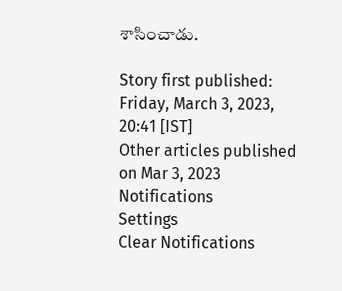శాసించాడు.

Story first published: Friday, March 3, 2023, 20:41 [IST]
Other articles published on Mar 3, 2023
Notifications
Settings
Clear Notifications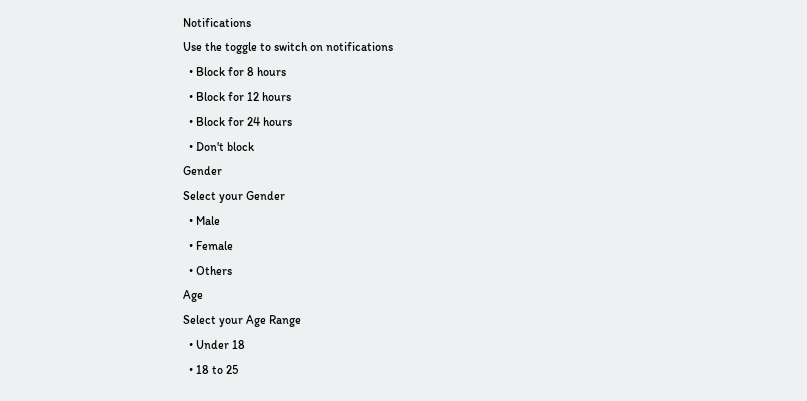Notifications
Use the toggle to switch on notifications
  • Block for 8 hours
  • Block for 12 hours
  • Block for 24 hours
  • Don't block
Gender
Select your Gender
  • Male
  • Female
  • Others
Age
Select your Age Range
  • Under 18
  • 18 to 25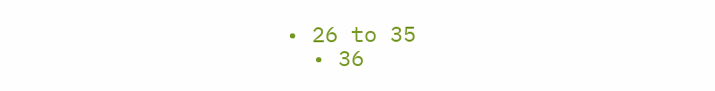• 26 to 35
  • 36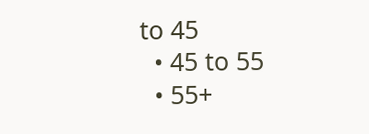to 45
  • 45 to 55
  • 55+